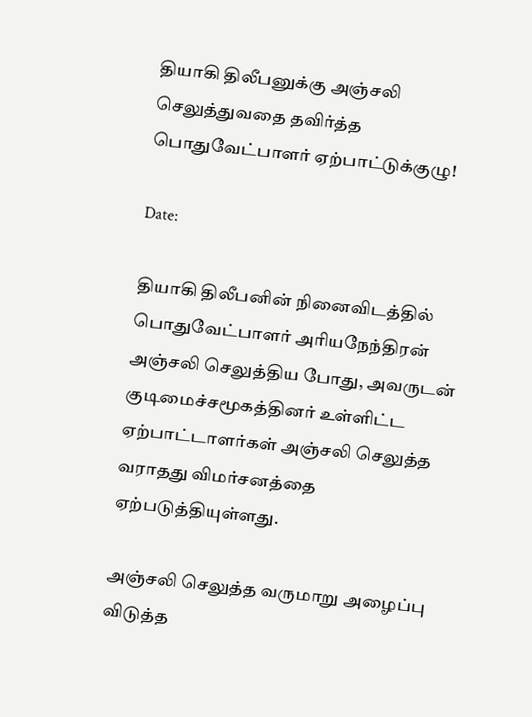தியாகி திலீபனுக்கு அஞ்சலி செலுத்துவதை தவிர்த்த பொதுவேட்பாளர் ஏற்பாட்டுக்குழு!

Date:

தியாகி திலீபனின் நினைவிடத்தில் பொதுவேட்பாளர் அரியநேந்திரன் அஞ்சலி செலுத்திய போது, அவருடன் குடிமைச்சமூகத்தினர் உள்ளிட்ட ஏற்பாட்டாளர்கள் அஞ்சலி செலுத்த வராதது விமர்சனத்தை ஏற்படுத்தியுள்ளது.

அஞ்சலி செலுத்த வருமாறு அழைப்பு விடுத்த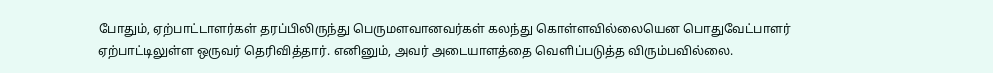போதும், ஏற்பாட்டாளர்கள் தரப்பிலிருந்து பெருமளவானவர்கள் கலந்து கொள்ளவில்லையென பொதுவேட்பாளர் ஏற்பாட்டிலுள்ள ஒருவர் தெரிவித்தார். எனினும், அவர் அடையாளத்தை வெளிப்படுத்த விரும்பவில்லை.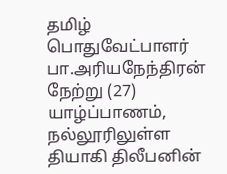தமிழ் பொதுவேட்பாளர் பா.அரியநேந்திரன் நேற்று (27) யாழ்ப்பாணம், நல்லூரிலுள்ள தியாகி திலீபனின்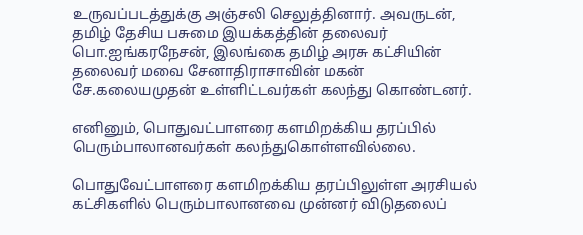உருவப்படத்துக்கு அஞ்சலி செலுத்தினார். அவருடன், தமிழ் தேசிய பசுமை இயக்கத்தின் தலைவர் பொ.ஐங்கரநேசன், இலங்கை தமிழ் அரசு கட்சியின் தலைவர் மவை சேனாதிராசாவின் மகன் சே.கலையமுதன் உள்ளிட்டவர்கள் கலந்து கொண்டனர்.

எனினும், பொதுவட்பாளரை களமிறக்கிய தரப்பில் பெரும்பாலானவர்கள் கலந்துகொள்ளவில்லை.

பொதுவேட்பாளரை களமிறக்கிய தரப்பிலுள்ள அரசியல் கட்சிகளில் பெரும்பாலானவை முன்னர் விடுதலைப்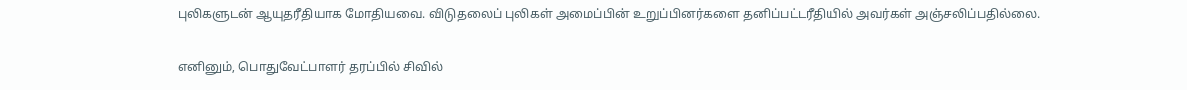புலிகளுடன் ஆயுதரீதியாக மோதியவை. விடுதலைப் புலிகள் அமைப்பின் உறுப்பினர்களை தனிப்பட்டரீதியில் அவர்கள் அஞ்சலிப்பதில்லை.

எனினும், பொதுவேட்பாளர் தரப்பில் சிவில்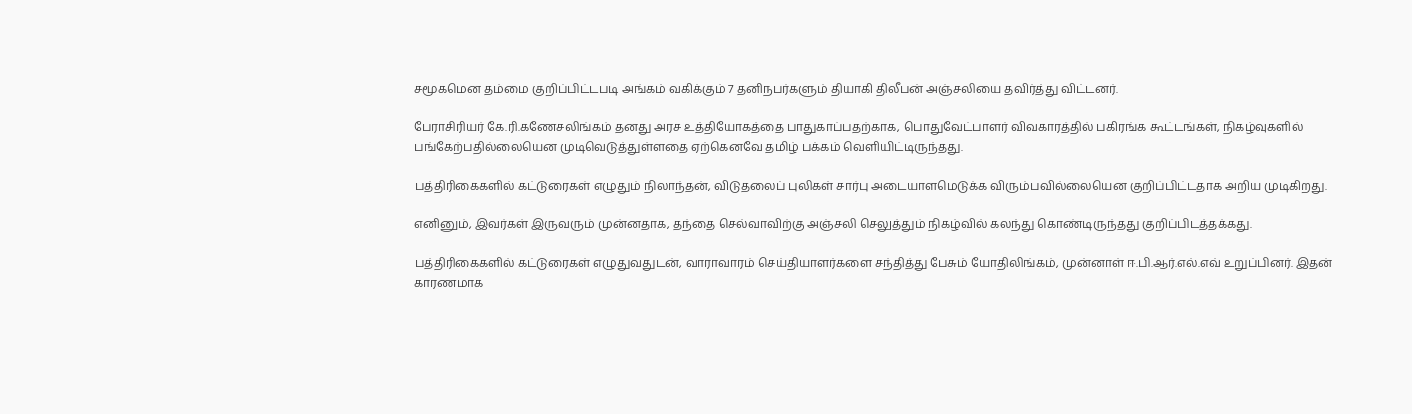சமூகமென தம்மை குறிப்பிட்டபடி அங்கம் வகிக்கும் 7 தனிநபர்களும் தியாகி திலீபன் அஞ்சலியை தவிர்த்து விட்டனர்.

பேராசிரியர் கே.ரி.கணேசலிங்கம் தனது அரச உத்தியோகத்தை பாதுகாப்பதற்காக, பொதுவேட்பாளர் விவகாரத்தில் பகிரங்க கூட்டங்கள், நிகழ்வுகளில் பங்கேற்பதில்லையென முடிவெடுத்துள்ளதை ஏற்கெனவே தமிழ் பக்கம் வெளியிட்டிருந்தது.

பத்திரிகைகளில் கட்டுரைகள் எழுதும் நிலாந்தன், விடுதலைப் புலிகள் சார்பு அடையாளமெடுக்க விரும்பவில்லையென குறிப்பிட்டதாக அறிய முடிகிறது.

எனினும், இவர்கள் இருவரும் முன்னதாக, தந்தை செல்வாவிற்கு அஞ்சலி செலுத்தும் நிகழ்வில் கலந்து கொண்டிருந்தது குறிப்பிடத்தக்கது.

பத்திரிகைகளில் கட்டுரைகள் எழுதுவதுடன், வாராவாரம் செய்தியாளர்களை சந்தித்து பேசும் யோதிலிங்கம், முன்னாள் ஈ.பி.ஆர்.எல்.எவ் உறுப்பினர். இதன் காரணமாக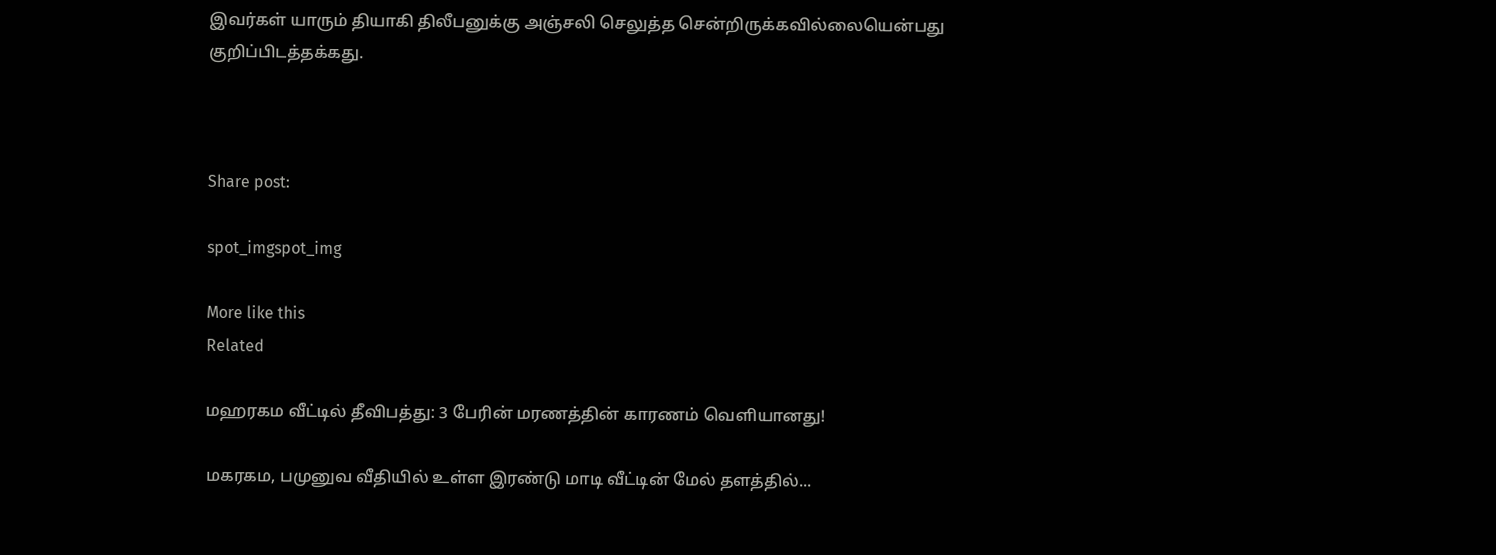இவர்கள் யாரும் தியாகி திலீபனுக்கு அஞ்சலி செலுத்த சென்றிருக்கவில்லையென்பது குறிப்பிடத்தக்கது.



Share post:

spot_imgspot_img

More like this
Related

மஹரகம வீட்டில் தீவிபத்து: 3 பேரின் மரணத்தின் காரணம் வெளியானது!

மகரகம, பமுனுவ வீதியில் உள்ள இரண்டு மாடி வீட்டின் மேல் தளத்தில்...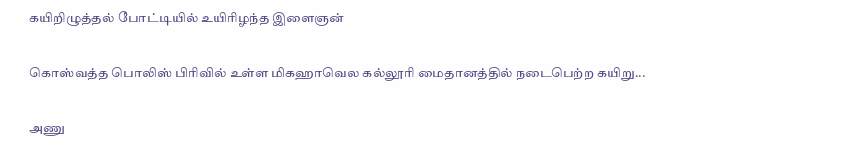கயிறிழுத்தல் போட்டியில் உயிரிழந்த இளைஞன்

கொஸ்வத்த பொலிஸ் பிரிவில் உள்ள மிகஹாவெல கல்லூரி மைதானத்தில் நடைபெற்ற கயிறு...

அணு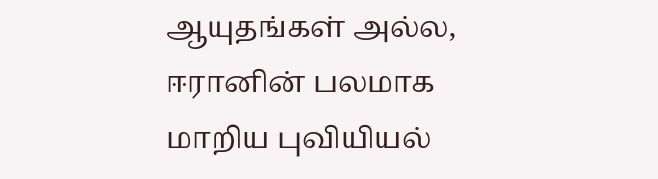ஆயுதங்கள் அல்ல, ஈரானின் பலமாக மாறிய புவியியல்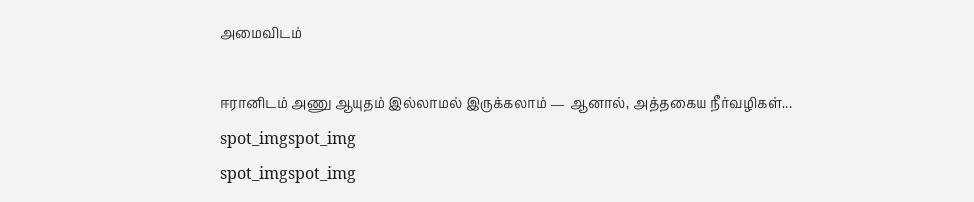அமைவிடம்

ஈரானிடம் அணு ஆயுதம் இல்லாமல் இருக்கலாம் — ஆனால், அத்தகைய நீர்வழிகள்...
spot_imgspot_img
spot_imgspot_img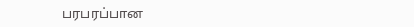பரபரப்பான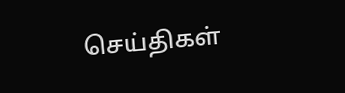செய்திகள்